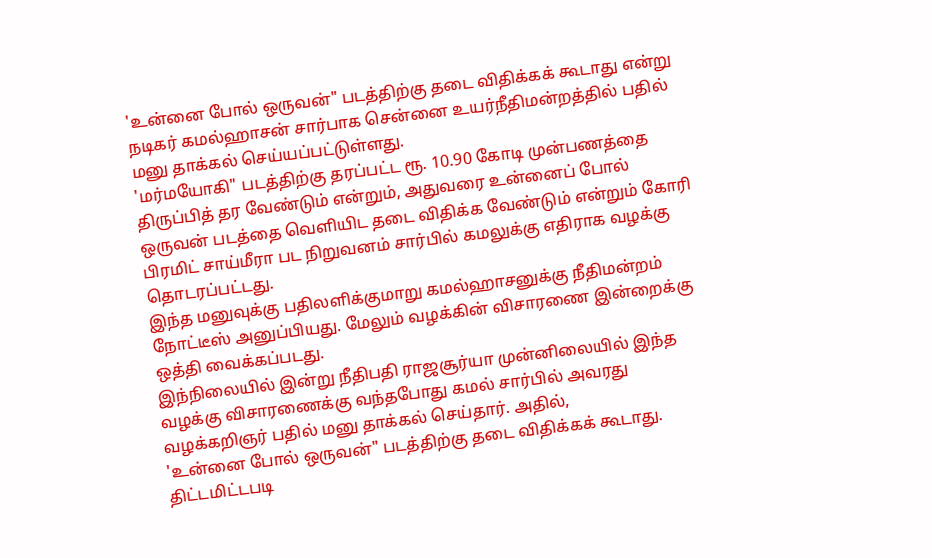'உன்னை போல் ஒருவன்" படத்திற்கு தடை விதிக்கக் கூடாது என்று நடிகர் கமல்ஹாசன் சார்பாக சென்னை உயர்நீதிமன்றத்தில் பதில் மனு தாக்கல் செய்யப்பட்டுள்ளது.
'மர்மயோகி" படத்திற்கு தரப்பட்ட ரூ. 10.90 கோடி முன்பணத்தை திருப்பித் தர வேண்டும் என்றும், அதுவரை உன்னைப் போல் ஒருவன் படத்தை வெளியிட தடை விதிக்க வேண்டும் என்றும் கோரி பிரமிட் சாய்மீரா பட நிறுவனம் சார்பில் கமலுக்கு எதிராக வழக்கு தொடரப்பட்டது.
இந்த மனுவுக்கு பதிலளிக்குமாறு கமல்ஹாசனுக்கு நீதிமன்றம் நோட்டீஸ் அனுப்பியது. மேலும் வழக்கின் விசாரணை இன்றைக்கு ஒத்தி வைக்கப்படது.
இந்நிலையில் இன்று நீதிபதி ராஜசூர்யா முன்னிலையில் இந்த வழக்கு விசாரணைக்கு வந்தபோது கமல் சார்பில் அவரது வழக்கறிஞர் பதில் மனு தாக்கல் செய்தார். அதில்,
'உன்னை போல் ஒருவன்" படத்திற்கு தடை விதிக்கக் கூடாது. திட்டமிட்டபடி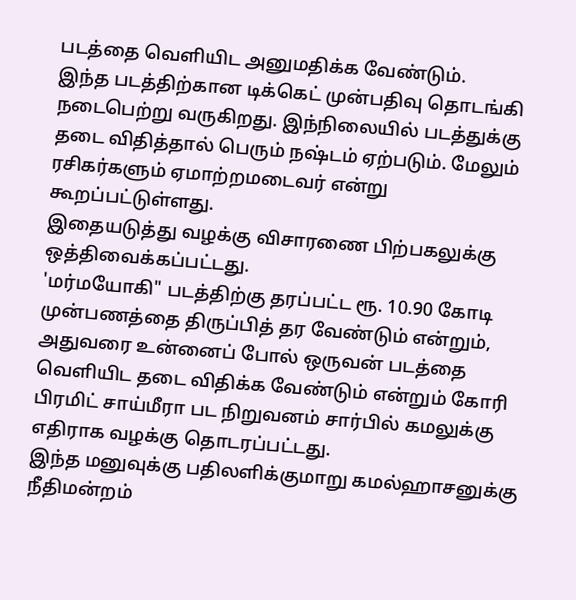படத்தை வெளியிட அனுமதிக்க வேண்டும்.
இந்த படத்திற்கான டிக்கெட் முன்பதிவு தொடங்கி நடைபெற்று வருகிறது. இந்நிலையில் படத்துக்கு தடை விதித்தால் பெரும் நஷ்டம் ஏற்படும். மேலும் ரசிகர்களும் ஏமாற்றமடைவர் என்று கூறப்பட்டுள்ளது.
இதையடுத்து வழக்கு விசாரணை பிற்பகலுக்கு ஒத்திவைக்கப்பட்டது.
'மர்மயோகி" படத்திற்கு தரப்பட்ட ரூ. 10.90 கோடி முன்பணத்தை திருப்பித் தர வேண்டும் என்றும், அதுவரை உன்னைப் போல் ஒருவன் படத்தை வெளியிட தடை விதிக்க வேண்டும் என்றும் கோரி பிரமிட் சாய்மீரா பட நிறுவனம் சார்பில் கமலுக்கு எதிராக வழக்கு தொடரப்பட்டது.
இந்த மனுவுக்கு பதிலளிக்குமாறு கமல்ஹாசனுக்கு நீதிமன்றம்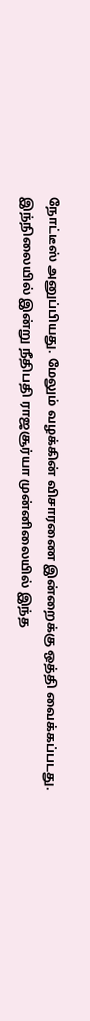நோட்டீஸ் அனுப்பியது. மேலும் வழக்கின் விசாரணை இன்றைக்கு ஒத்தி வைக்கப்படது.
இந்நிலையில் இன்று நீதிபதி ராஜசூர்யா முன்னிலையில் இந்த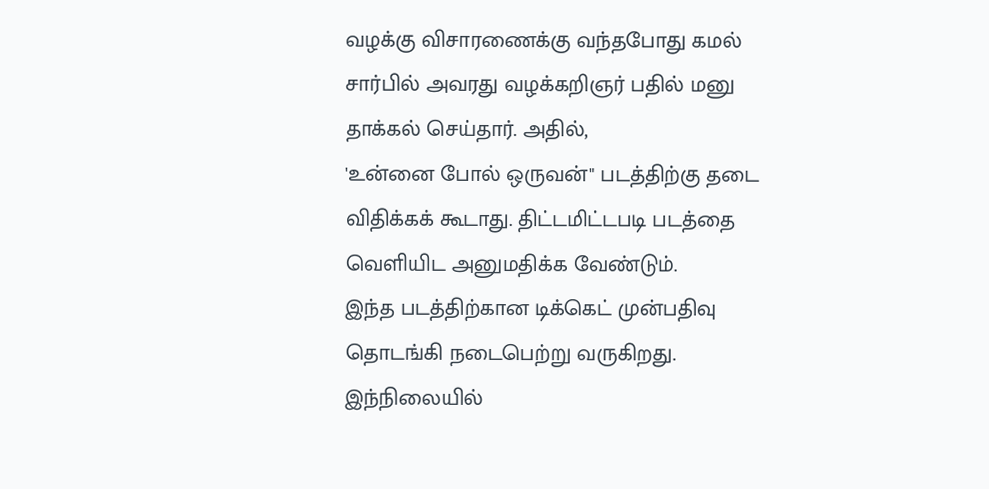வழக்கு விசாரணைக்கு வந்தபோது கமல் சார்பில் அவரது வழக்கறிஞர் பதில் மனு தாக்கல் செய்தார். அதில்,
'உன்னை போல் ஒருவன்" படத்திற்கு தடை விதிக்கக் கூடாது. திட்டமிட்டபடி படத்தை வெளியிட அனுமதிக்க வேண்டும்.
இந்த படத்திற்கான டிக்கெட் முன்பதிவு தொடங்கி நடைபெற்று வருகிறது. இந்நிலையில்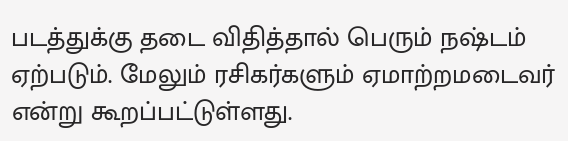படத்துக்கு தடை விதித்தால் பெரும் நஷ்டம் ஏற்படும். மேலும் ரசிகர்களும் ஏமாற்றமடைவர் என்று கூறப்பட்டுள்ளது.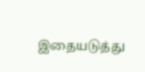இதையடுத்து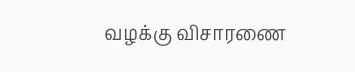வழக்கு விசாரணை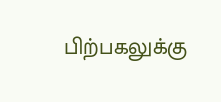பிற்பகலுக்கு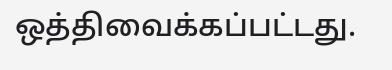ஒத்திவைக்கப்பட்டது.